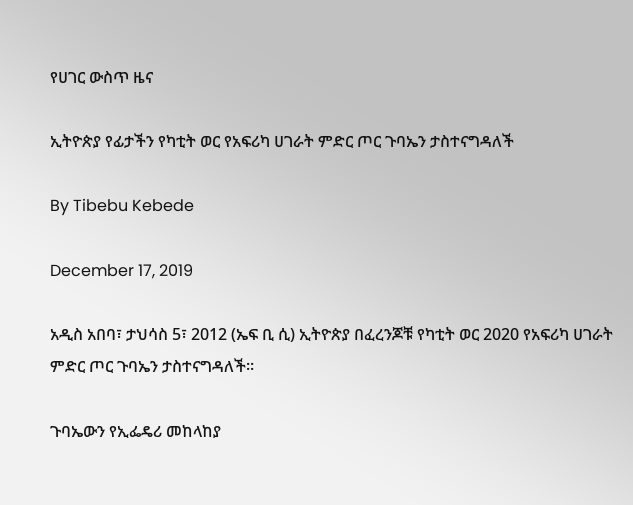የሀገር ውስጥ ዜና

ኢትዮጵያ የፊታችን የካቲት ወር የአፍሪካ ሀገራት ምድር ጦር ጉባኤን ታስተናግዳለች

By Tibebu Kebede

December 17, 2019

አዲስ አበባ፣ ታህሳስ 5፣ 2012 (ኤፍ ቢ ሲ) ኢትዮጵያ በፈረንጆቹ የካቲት ወር 2020 የአፍሪካ ሀገራት ምድር ጦር ጉባኤን ታስተናግዳለች።

ጉባኤውን የኢፌዴሪ መከላከያ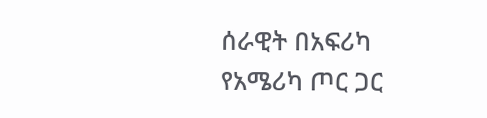ሰራዊት በአፍሪካ የአሜሪካ ጦር ጋር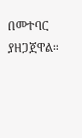በመተባር ያዘጋጀዋል።